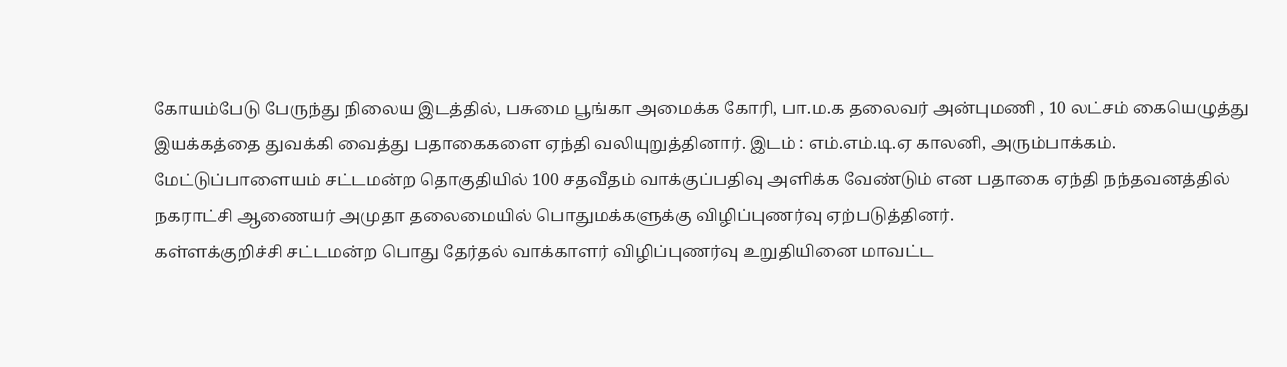கோயம்பேடு பேருந்து நிலைய இடத்தில், பசுமை பூங்கா அமைக்க கோரி, பா.ம.க தலைவர் அன்புமணி , 10 லட்சம் கையெழுத்து இயக்கத்தை துவக்கி வைத்து பதாகைகளை ஏந்தி வலியுறுத்தினார். இடம் : எம்.எம்.டி.ஏ காலனி, அரும்பாக்கம்.
மேட்டுப்பாளையம் சட்டமன்ற தொகுதியில் 100 சதவீதம் வாக்குப்பதிவு அளிக்க வேண்டும் என பதாகை ஏந்தி நந்தவனத்தில் நகராட்சி ஆணையர் அமுதா தலைமையில் பொதுமக்களுக்கு விழிப்புணர்வு ஏற்படுத்தினர்.
கள்ளக்குறிச்சி சட்டமன்ற பொது தேர்தல் வாக்காளர் விழிப்புணர்வு உறுதியினை மாவட்ட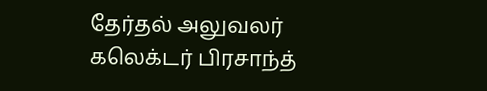தேர்தல் அலுவலர் கலெக்டர் பிரசாந்த்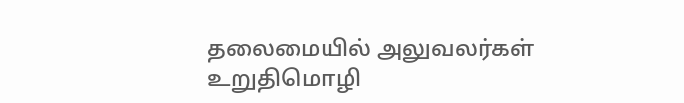தலைமையில் அலுவலர்கள் உறுதிமொழி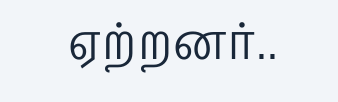ஏற்றனர்..